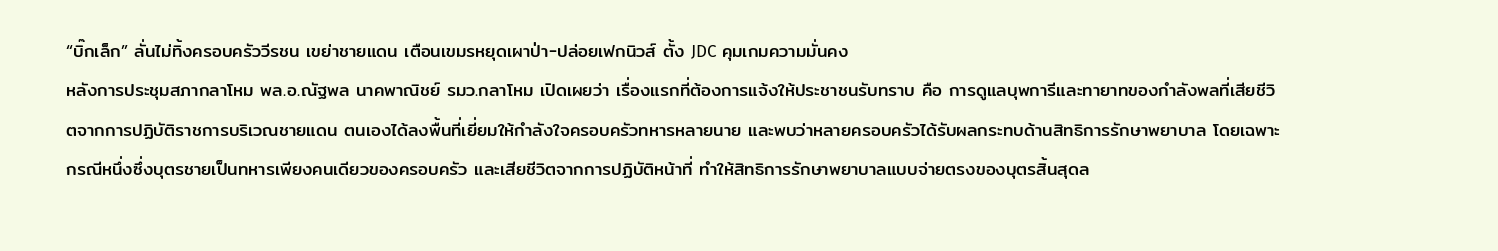“บิ๊กเล็ก” ลั่นไม่ทิ้งครอบครัววีรชน เขย่าชายแดน เตือนเขมรหยุดเผาป่า-ปล่อยเฟกนิวส์ ตั้ง JDC คุมเกมความมั่นคง
หลังการประชุมสภากลาโหม พล.อ.ณัฐพล นาคพาณิชย์ รมว.กลาโหม เปิดเผยว่า เรื่องแรกที่ต้องการแจ้งให้ประชาชนรับทราบ คือ การดูแลบุพการีและทายาทของกำลังพลที่เสียชีวิตจากการปฏิบัติราชการบริเวณชายแดน ตนเองได้ลงพื้นที่เยี่ยมให้กำลังใจครอบครัวทหารหลายนาย และพบว่าหลายครอบครัวได้รับผลกระทบด้านสิทธิการรักษาพยาบาล โดยเฉพาะกรณีหนึ่งซึ่งบุตรชายเป็นทหารเพียงคนเดียวของครอบครัว และเสียชีวิตจากการปฏิบัติหน้าที่ ทำให้สิทธิการรักษาพยาบาลแบบจ่ายตรงของบุตรสิ้นสุดล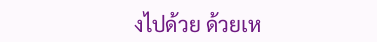งไปด้วย ด้วยเห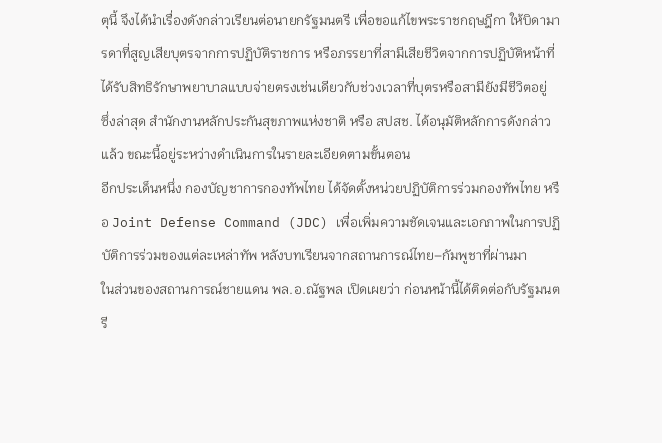ตุนี้ จึงได้นำเรื่องดังกล่าวเรียนต่อนายกรัฐมนตรี เพื่อขอแก้ไขพระราชกฤษฎีกา ให้บิดามารดาที่สูญเสียบุตรจากการปฏิบัติราชการ หรือภรรยาที่สามีเสียชีวิตจากการปฏิบัติหน้าที่ ได้รับสิทธิรักษาพยาบาลแบบจ่ายตรงเช่นเดียวกับช่วงเวลาที่บุตรหรือสามียังมีชีวิตอยู่
ซึ่งล่าสุด สำนักงานหลักประกันสุขภาพแห่งชาติ หรือ สปสช. ได้อนุมัติหลักการดังกล่าวแล้ว ขณะนี้อยู่ระหว่างดำเนินการในรายละเอียดตามขั้นตอน
อีกประเด็นหนึ่ง กองบัญชาการกองทัพไทย ได้จัดตั้งหน่วยปฏิบัติการร่วมกองทัพไทย หรือ Joint Defense Command (JDC) เพื่อเพิ่มความชัดเจนและเอกภาพในการปฏิบัติการร่วมของแต่ละเหล่าทัพ หลังบทเรียนจากสถานการณ์ไทย–กัมพูชาที่ผ่านมา
ในส่วนของสถานการณ์ชายแดน พล.อ.ณัฐพล เปิดเผยว่า ก่อนหน้านี้ได้ติดต่อกับรัฐมนตรี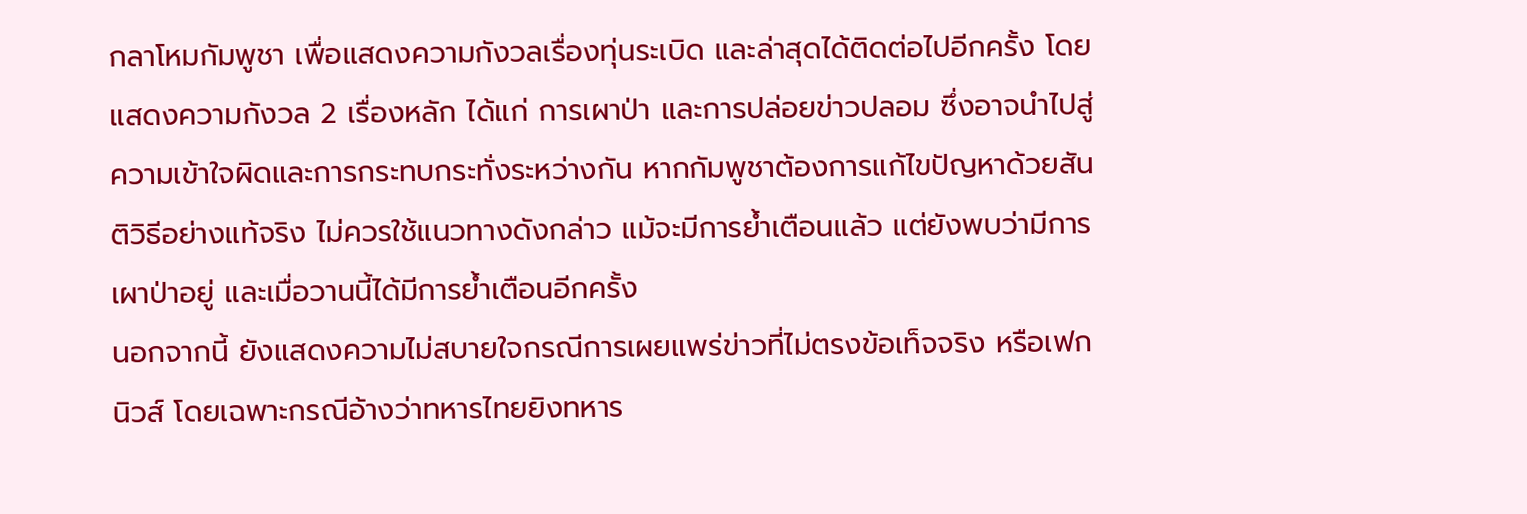กลาโหมกัมพูชา เพื่อแสดงความกังวลเรื่องทุ่นระเบิด และล่าสุดได้ติดต่อไปอีกครั้ง โดยแสดงความกังวล 2 เรื่องหลัก ได้แก่ การเผาป่า และการปล่อยข่าวปลอม ซึ่งอาจนำไปสู่ความเข้าใจผิดและการกระทบกระทั่งระหว่างกัน หากกัมพูชาต้องการแก้ไขปัญหาด้วยสันติวิธีอย่างแท้จริง ไม่ควรใช้แนวทางดังกล่าว แม้จะมีการย้ำเตือนแล้ว แต่ยังพบว่ามีการเผาป่าอยู่ และเมื่อวานนี้ได้มีการย้ำเตือนอีกครั้ง
นอกจากนี้ ยังแสดงความไม่สบายใจกรณีการเผยแพร่ข่าวที่ไม่ตรงข้อเท็จจริง หรือเฟกนิวส์ โดยเฉพาะกรณีอ้างว่าทหารไทยยิงทหาร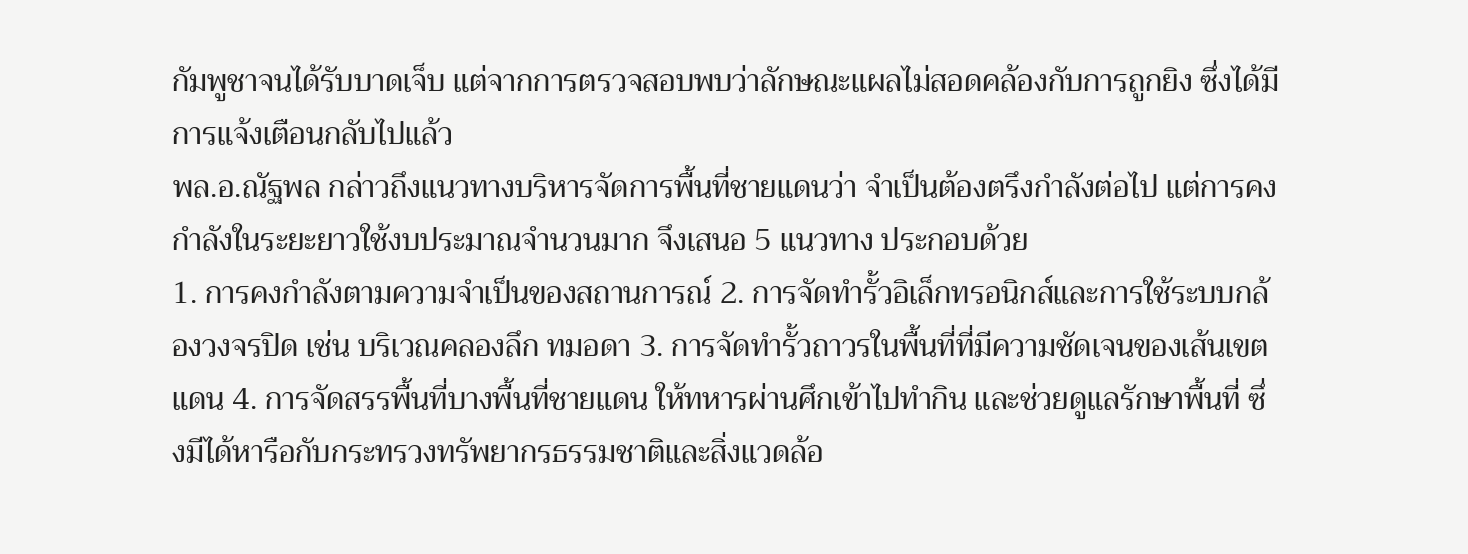กัมพูชาจนได้รับบาดเจ็บ แต่จากการตรวจสอบพบว่าลักษณะแผลไม่สอดคล้องกับการถูกยิง ซึ่งได้มีการแจ้งเตือนกลับไปแล้ว
พล.อ.ณัฐพล กล่าวถึงแนวทางบริหารจัดการพื้นที่ชายแดนว่า จำเป็นต้องตรึงกำลังต่อไป แต่การคงกำลังในระยะยาวใช้งบประมาณจำนวนมาก จึงเสนอ 5 แนวทาง ประกอบด้วย
1. การคงกำลังตามความจำเป็นของสถานการณ์ 2. การจัดทำรั้วอิเล็กทรอนิกส์และการใช้ระบบกล้องวงจรปิด เช่น บริเวณคลองลึก ทมอดา 3. การจัดทำรั้วถาวรในพื้นที่ที่มีความชัดเจนของเส้นเขตแดน 4. การจัดสรรพื้นที่บางพื้นที่ชายแดน ให้ทหารผ่านศึกเข้าไปทำกิน และช่วยดูแลรักษาพื้นที่ ซึ่งมีได้หารือกับกระทรวงทรัพยากรธรรมชาติและสิ่งแวดล้อ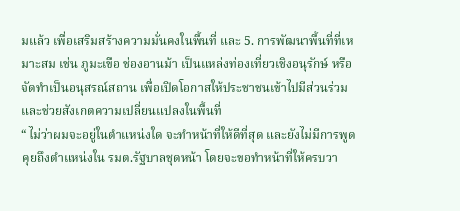มแล้ว เพื่อเสริมสร้างความมั่นคงในพื้นที่ และ 5. การพัฒนาพื้นที่ที่เหมาะสม เช่น ภูมะเขือ ช่องอานม้า เป็นแหล่งท่องเที่ยวเชิงอนุรักษ์ หรือจัดทำเป็นอนุสรณ์สถาน เพื่อเปิดโอกาสให้ประชาชนเข้าไปมีส่วนร่วม และช่วยสังเกตความเปลี่ยนแปลงในพื้นที่
“ ไม่ว่าผมจะอยู่ในตำแหน่งใด จะทำหน้าที่ให้ดีที่สุด และยังไม่มีการพูดคุยถึงตำแหน่งใน รมต.รัฐบาลชุดหน้า โดยจะขอทำหน้าที่ให้ครบวา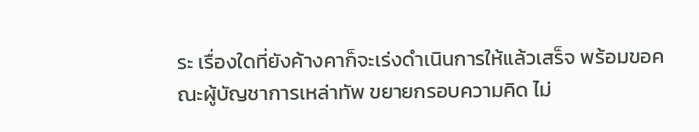ระ เรื่องใดที่ยังค้างคาก็จะเร่งดำเนินการให้แล้วเสร็จ พร้อมขอคณะผู้บัญชาการเหล่าทัพ ขยายกรอบความคิด ไม่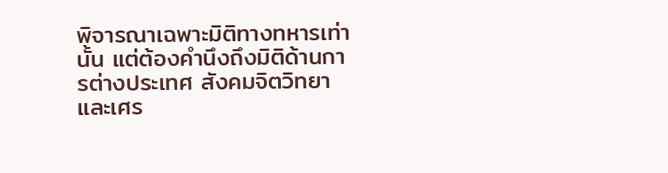พิจารณาเฉพาะมิติทางทหารเท่านั้น แต่ต้องคำนึงถึงมิติด้านการต่างประเทศ สังคมจิตวิทยา และเศร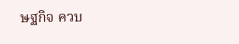ษฐกิจ ควบ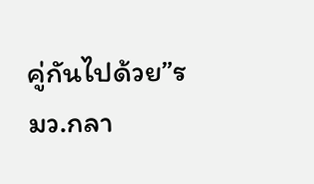คู่กันไปด้วย”รมว.กลา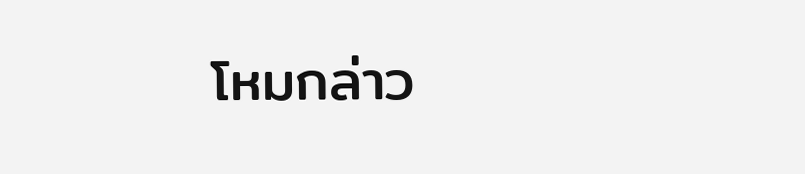โหมกล่าว